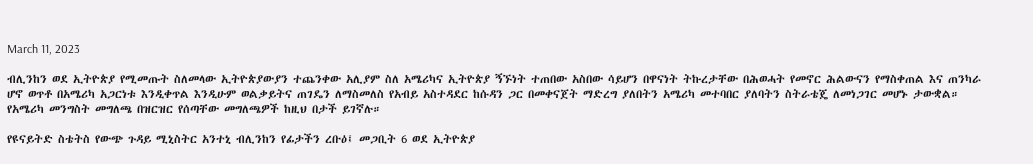March 11, 2023

ብሊንከን ወደ ኢትዮጵያ የሚመጡት ስለመላው ኢትዮጵያውያን ተጨንቀው አሊያም ስለ አሜሪካና ኢትዮጵያ ኝኙነት ተጠበው አስበው ሳይሆን በዋናነት ትኩረታቸው በሕወሓት የመኖር ሕልውናን የማስቀጠል እና ጠንካራ ሆኖ ወጥቶ በአሜሪካ አጋርነቱ እንዲቀጥል እንዲሁም ወልቃይትና ጠገዴን ለማስመለስ የአብይ አስተዳደር ከሱዳን ጋር በመቀናጀት ማድረግ ያለበትን አሜሪካ መተባበር ያለባትን ስትራቴጄ ለመነጋገር መሆኑ ታውቋል። የአሜሪካ መንግስት መግለጫ በዝርዝር የሰጣቸው መግለጫዎች ከዚህ በታች ይገኛሉ።

የዩናይትድ ስቴትስ የውጭ ጉዳይ ሚኒስትር አንተኒ ብሊንከን የፊታችን ረቡዕ፤ መጋቢት 6 ወደ ኢትዮጵያ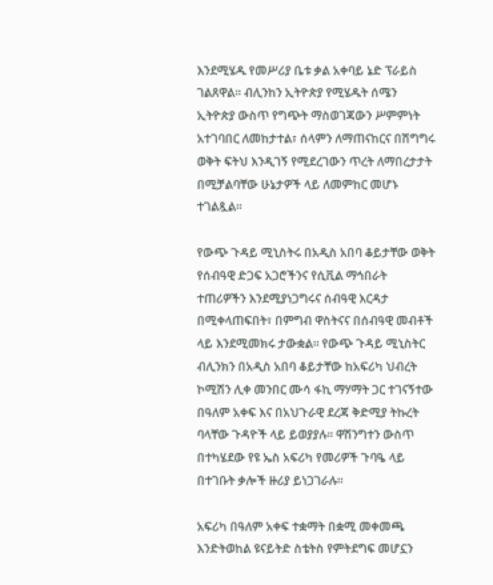እንደሚሄዱ የመሥሪያ ቤቱ ቃል አቀባይ ኔድ ፕራይስ ገልጸዋል። ብሊንከን ኢትዮጵያ የሚሄዱት ሰሜን ኢትዮጵያ ውስጥ የግጭት ማስወገጃውን ሥምምነት አተገባበር ለመከታተል፣ ሰላምን ለማጠናከርና በሽግግሩ ወቅት ፍትህ እንዲገኝ የሚደረገውን ጥረት ለማበረታታት በሚቻልባቸው ሁኔታዎች ላይ ለመምከር መሆኑ ተገልጿል።

የውጭ ጉዳይ ሚኒስትሩ በአዲስ አበባ ቆይታቸው ወቅት የሰብዓዊ ድጋፍ አጋሮችንና የሲቪል ማኅበራት ተጠሪዎችን እንደሚያነጋግሩና ሰብዓዊ እርዳታ በሚቀላጠፍበት፣ በምግብ ዋስትናና በሰብዓዊ መብቶች ላይ እንደሚመክሩ ታውቋል። የውጭ ጉዳይ ሚኒስትር ብሊንክን በአዲስ አበባ ቆይታቸው ከአፍሪካ ህብረት ኮሚሽን ሊቀ መንበር ሙሳ ፋኪ ማሃማት ጋር ተገናኝተው በዓለም አቀፍ እና በአህጉራዊ ደረጃ ቅድሚያ ትኩረት ባላቸው ጉዳዮች ላይ ይወያያሉ። ዋሽንግተን ውስጥ በተካሄደው የዩ ኤስ አፍሪካ የመሪዎች ጉባዔ ላይ በተገቡት ቃሎች ዙሪያ ይነጋገራሉ።

አፍሪካ በዓለም አቀፍ ተቋማት በቋሚ መቀመጫ እንድትወከል ዩናይትድ ስቴትስ የምትደግፍ መሆኗን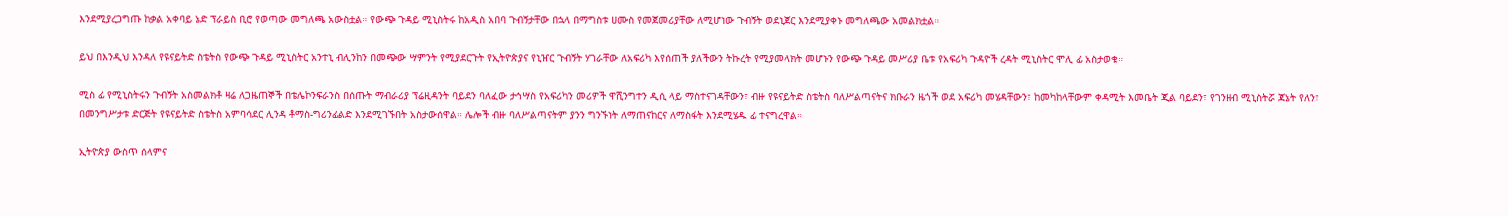እንደሚያረጋግጡ ከቃል አቀባይ ኔድ ፕራይስ ቢሮ የወጣው መግለጫ አውስቷል። የውጭ ጉዳይ ሚኒስትሩ ከአዲስ አበባ ጉብኝታቸው በኋላ በማግስቱ ሀሙስ የመጀመሪያቸው ለሚሆነው ጉብኝት ወደኒጀር እንደሚያቀኑ መግለጫው አመልክቷል።

ይህ በእንዲህ እንዳለ የዩናይትድ ስቴትስ የውጭ ጉዳይ ሚኒስትር አንተኒ ብሊንከን በመጭው ሣምንት የሚያደርጉት የኢትዮጵያና የኒዠር ጉብኝት ሃገራቸው ለአፍሪካ እየሰጠች ያለችውን ትኩረት የሚያመላክት መሆኑን የውጭ ጉዳይ መሥሪያ ቤቱ የአፍሪካ ጉዳዮች ረዳት ሚኒስትር ሞሊ ፊ አስታወቁ።

ሚስ ፊ የሚኒስትሩን ጉብኝት አስመልክቶ ዛሬ ለጋዜጠኞች በቴሌኮንፍራንስ በሰጡት ማብራሪያ ፕሬዚዳንት ባይደን ባለፈው ታኅሣስ የአፍሪካን መሪዎች ዋሺንግተን ዲሲ ላይ ማስተናገዳቸውን፣ ብዙ የዩናይትድ ስቴትስ ባለሥልጣናትና ክቡራን ዜጎች ወደ አፍሪካ መሄዳቸውን፣ ከመካከላቸውም ቀዳሚት እመቤት ጂል ባይደን፣ የገንዘብ ሚኒስትሯ ጃኔት የለን፣ በመንግሥታቱ ድርጅት የዩናይትድ ስቴትስ አምባሳደር ሊንዳ ቶማስ-ግሪንፊልድ እንደሚገኙበት አስታውሰዋል። ሌሎች ብዙ ባለሥልጣናትም ያንን ግንኙነት ለማጠናከርና ለማስፋት እንደሚሄዱ ፊ ተናግረዋል።

ኢትዮጵያ ውስጥ ሰላምና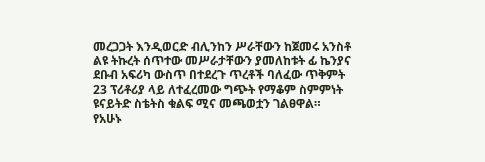መረጋጋት እንዲወርድ ብሊንከን ሥራቸውን ከጀመሩ አንስቶ ልዩ ትኩረት ሰጥተው መሥራታቸውን ያመለከቱት ፊ ኬንያና ደቡብ አፍሪካ ውስጥ በተደረጉ ጥረቶች ባለፈው ጥቅምት 23 ፕሪቶሪያ ላይ ለተፈረመው ግጭት የማቆም ስምምነት ዩናይትድ ስቴትስ ቁልፍ ሚና መጫወቷን ገልፀዋል። የአሁኑ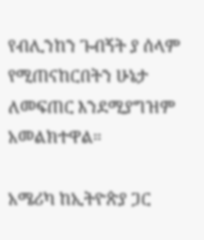የብሊንከን ጉብኝት ያ ሰላም የሚጠናከርበትን ሁኔታ ለመፍጠር እንደሚያግዝም አመልክተዋል።

አሜሪካ ከኢትዮጵያ ጋር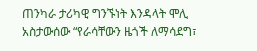ጠንካራ ታሪካዊ ግንኙነት እንዳላት ሞሊ አስታውሰው “የራሳቸውን ዜጎች ለማሳደግ፣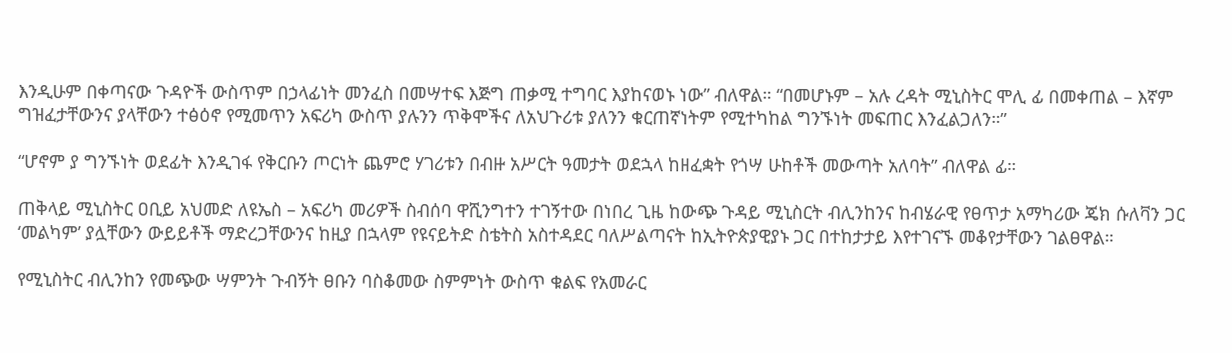እንዲሁም በቀጣናው ጉዳዮች ውስጥም በኃላፊነት መንፈስ በመሣተፍ እጅግ ጠቃሚ ተግባር እያከናወኑ ነው” ብለዋል። “በመሆኑም – አሉ ረዳት ሚኒስትር ሞሊ ፊ በመቀጠል – እኛም ግዝፈታቸውንና ያላቸውን ተፅዕኖ የሚመጥን አፍሪካ ውስጥ ያሉንን ጥቅሞችና ለአህጉሪቱ ያለንን ቁርጠኛነትም የሚተካከል ግንኙነት መፍጠር እንፈልጋለን።”

“ሆኖም ያ ግንኙነት ወደፊት እንዲገፋ የቅርቡን ጦርነት ጨምሮ ሃገሪቱን በብዙ አሥርት ዓመታት ወደኋላ ከዘፈቋት የጎሣ ሁከቶች መውጣት አለባት” ብለዋል ፊ።

ጠቅላይ ሚኒስትር ዐቢይ አህመድ ለዩኤስ – አፍሪካ መሪዎች ስብሰባ ዋሺንግተን ተገኝተው በነበረ ጊዜ ከውጭ ጉዳይ ሚኒስርት ብሊንከንና ከብሄራዊ የፀጥታ አማካሪው ጄክ ሱለቫን ጋር ‘መልካም’ ያሏቸውን ውይይቶች ማድረጋቸውንና ከዚያ በኋላም የዩናይትድ ስቴትስ አስተዳደር ባለሥልጣናት ከኢትዮጵያዊያኑ ጋር በተከታታይ እየተገናኙ መቆየታቸውን ገልፀዋል።

የሚኒስትር ብሊንከን የመጭው ሣምንት ጉብኝት ፀቡን ባስቆመው ስምምነት ውስጥ ቁልፍ የአመራር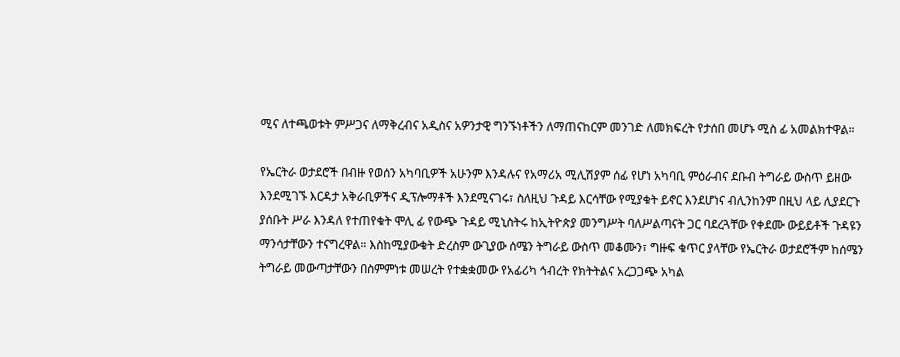ሚና ለተጫወቱት ምሥጋና ለማቅረብና አዲስና አዎንታዊ ግንኙነቶችን ለማጠናከርም መንገድ ለመክፍረት የታሰበ መሆኑ ሚስ ፊ አመልክተዋል።

የኤርትራ ወታደሮች በብዙ የወሰን አካባቢዎች አሁንም እንዳሉና የአማሪአ ሚሊሽያም ሰፊ የሆነ አካባቢ ምዕራብና ደቡብ ትግራይ ውስጥ ይዘው እንደሚገኙ እርዳታ አቅራቢዎችና ዲፕሎማቶች እንደሚናገሩ፣ ስለዚህ ጉዳይ እርሳቸው የሚያቁት ይኖር እንደሆነና ብሊንከንም በዚህ ላይ ሊያደርጉ ያሰቡት ሥራ እንዳለ የተጠየቁት ሞሊ ፊ የውጭ ጉዳይ ሚኒስትሩ ከኢትዮጵያ መንግሥት ባለሥልጣናት ጋር ባደረጓቸው የቀደሙ ውይይቶች ጉዳዩን ማንሳታቸውን ተናግረዋል። እስከሚያውቁት ድረስም ውጊያው ሰሜን ትግራይ ውስጥ መቆሙን፣ ግዙፍ ቁጥር ያላቸው የኤርትራ ወታደሮችም ከሰሜን ትግራይ መውጣታቸውን በስምምነቱ መሠረት የተቋቋመው የአፊሪካ ኅብረት የክትትልና አረጋጋጭ አካል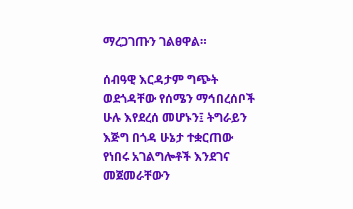ማረጋገጡን ገልፀዋል።

ሰብዓዊ እርዳታም ግጭት ወደጎዳቸው የሰሜን ማኅበረሰቦች ሁሉ እየደረሰ መሆኑን፤ ትግራይን እጅግ በጎዳ ሁኔታ ተቋርጠው የነበሩ አገልግሎቶች እንደገና መጀመራቸውን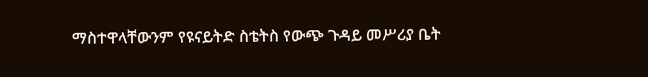ማስተዋላቸውንም የዩናይትድ ስቴትስ የውጭ ጉዳይ መሥሪያ ቤት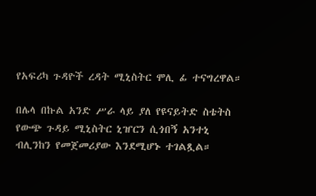የአፍሪካ ጉዳዮች ረዳት ሚኒስትር ሞሊ ፊ ተናግረዋል።

በሌላ በኩል አንድ ሥራ ላይ ያለ የዩናይትድ ስቴትስ የውጭ ጉዳይ ሚኒስትር ኒዠርን ሲጎበኝ አንተኒ ብሊንከን የመጀመሪያው እንደሚሆኑ ተገልጿል።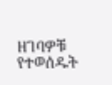ዘገባዎቹ የተወሰዱት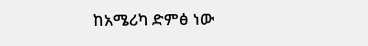ከአሜሪካ ድምፅ ነው